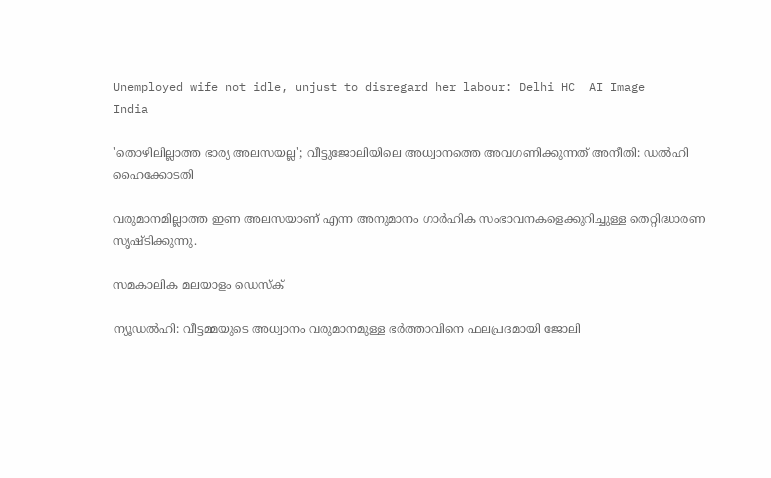Unemployed wife not idle, unjust to disregard her labour: Delhi HC  AI Image
India

'തൊഴിലില്ലാത്ത ഭാര്യ അലസയല്ല'; വീട്ടുജോലിയിലെ അധ്വാനത്തെ അവഗണിക്കുന്നത് അനീതി: ഡല്‍ഹി ഹൈക്കോടതി

വരുമാനമില്ലാത്ത ഇണ അലസയാണ് എന്ന അനുമാനം ഗാര്‍ഹിക സംഭാവനകളെക്കുറിച്ചുള്ള തെറ്റിദ്ധാരണ സൃഷ്ടിക്കുന്നു.

സമകാലിക മലയാളം ഡെസ്ക്

ന്യൂഡല്‍ഹി: വീട്ടമ്മയുടെ അധ്വാനം വരുമാനമുള്ള ഭര്‍ത്താവിനെ ഫലപ്രദമായി ജോലി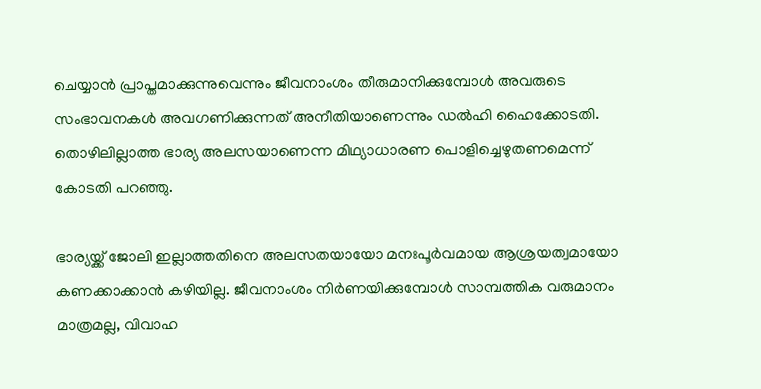ചെയ്യാന്‍ പ്രാപ്തമാക്കുന്നുവെന്നും ജീവനാംശം തീരുമാനിക്കുമ്പോള്‍ അവരുടെ സംഭാവനകള്‍ അവഗണിക്കുന്നത് അനീതിയാണെന്നും ഡല്‍ഹി ഹൈക്കോടതി. തൊഴിലില്ലാത്ത ഭാര്യ അലസയാണെന്ന മിഥ്യാധാരണ പൊളിച്ചെഴുതണമെന്ന് കോടതി പറഞ്ഞു.

ഭാര്യയ്ക്ക് ജോലി ഇല്ലാത്തതിനെ അലസതയായോ മനഃപൂര്‍വമായ ആശ്രയത്വമായോ കണക്കാക്കാന്‍ കഴിയില്ല. ജീവനാംശം നിര്‍ണയിക്കുമ്പോള്‍ സാമ്പത്തിക വരുമാനം മാത്രമല്ല, വിവാഹ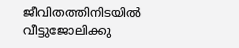ജീവിതത്തിനിടയില്‍ വീട്ടുജോലിക്കു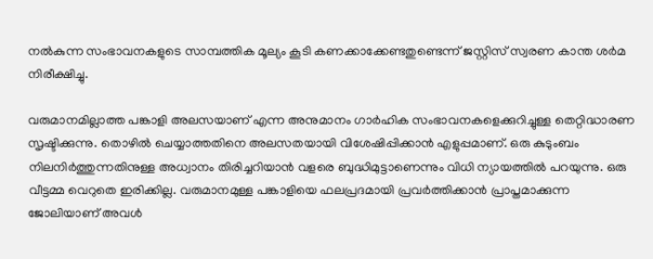നല്‍കുന്ന സംഭാവനകളുടെ സാമ്പത്തിക മൂല്യം കൂടി കണക്കാക്കേണ്ടതുണ്ടെന്ന് ജസ്റ്റിസ് സ്വരണ കാന്ത ശര്‍മ നിരീക്ഷിച്ചു.

വരുമാനമില്ലാത്ത പങ്കാളി അലസയാണ് എന്ന അനുമാനം ഗാര്‍ഹിക സംഭാവനകളെക്കുറിച്ചുള്ള തെറ്റിദ്ധാരണ സൃഷ്ടിക്കുന്നു. തൊഴില്‍ ചെയ്യാത്തതിനെ അലസതയായി വിശേഷിപ്പിക്കാന്‍ എളുപ്പമാണ്. ഒരു കുടുംബം നിലനിര്‍ത്തുന്നതിനുള്ള അധ്വാനം തിരിച്ചറിയാന്‍ വളരെ ബുദ്ധിമുട്ടാണെന്നും വിധി ന്യായത്തില്‍ പറയുന്നു. ഒരു വീട്ടമ്മ വെറുതെ ഇരിക്കില്ല. വരുമാനമുള്ള പങ്കാളിയെ ഫലപ്രദമായി പ്രവര്‍ത്തിക്കാന്‍ പ്രാപ്തമാക്കുന്ന ജോലിയാണ് അവള്‍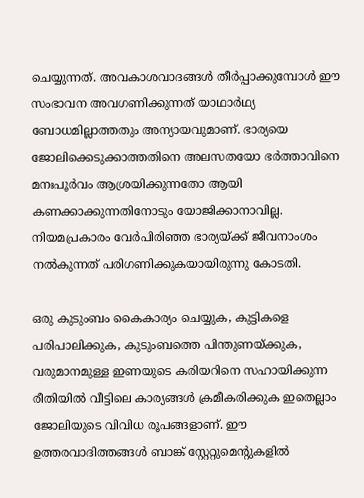ചെയ്യുന്നത്. അവകാശവാദങ്ങള്‍ തീര്‍പ്പാക്കുമ്പോള്‍ ഈ സംഭാവന അവഗണിക്കുന്നത് യാഥാര്‍ഥ്യ ബോധമില്ലാത്തതും അന്യായവുമാണ്. ഭാര്യയെ ജോലിക്കെടുക്കാത്തതിനെ അലസതയോ ഭര്‍ത്താവിനെ മനഃപൂര്‍വം ആശ്രയിക്കുന്നതോ ആയി കണക്കാക്കുന്നതിനോടും യോജിക്കാനാവില്ല. നിയമപ്രകാരം വേര്‍പിരിഞ്ഞ ഭാര്യയ്ക്ക് ജീവനാംശം നല്‍കുന്നത് പരിഗണിക്കുകയായിരുന്നു കോടതി.

ഒരു കുടുംബം കൈകാര്യം ചെയ്യുക, കുട്ടികളെ പരിപാലിക്കുക, കുടുംബത്തെ പിന്തുണയ്ക്കുക, വരുമാനമുള്ള ഇണയുടെ കരിയറിനെ സഹായിക്കുന്ന രീതിയില്‍ വീട്ടിലെ കാര്യങ്ങള്‍ ക്രമീകരിക്കുക ഇതെല്ലാം ജോലിയുടെ വിവിധ രൂപങ്ങളാണ്. ഈ ഉത്തരവാദിത്തങ്ങള്‍ ബാങ്ക് സ്റ്റേറ്റുമെന്റുകളില്‍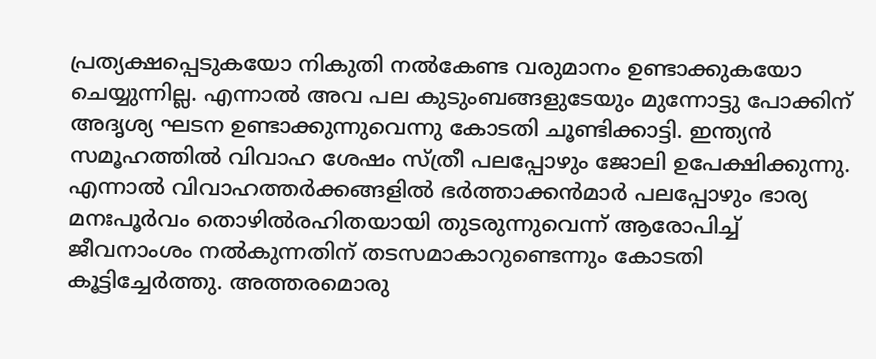പ്രത്യക്ഷപ്പെടുകയോ നികുതി നല്‍കേണ്ട വരുമാനം ഉണ്ടാക്കുകയോ ചെയ്യുന്നില്ല. എന്നാല്‍ അവ പല കുടുംബങ്ങളുടേയും മുന്നോട്ടു പോക്കിന് അദൃശ്യ ഘടന ഉണ്ടാക്കുന്നുവെന്നു കോടതി ചൂണ്ടിക്കാട്ടി. ഇന്ത്യന്‍ സമൂഹത്തില്‍ വിവാഹ ശേഷം സ്ത്രീ പലപ്പോഴും ജോലി ഉപേക്ഷിക്കുന്നു. എന്നാല്‍ വിവാഹത്തര്‍ക്കങ്ങളില്‍ ഭര്‍ത്താക്കന്‍മാര്‍ പലപ്പോഴും ഭാര്യ മനഃപൂര്‍വം തൊഴില്‍രഹിതയായി തുടരുന്നുവെന്ന് ആരോപിച്ച് ജീവനാംശം നല്‍കുന്നതിന് തടസമാകാറുണ്ടെന്നും കോടതി കൂട്ടിച്ചേര്‍ത്തു. അത്തരമൊരു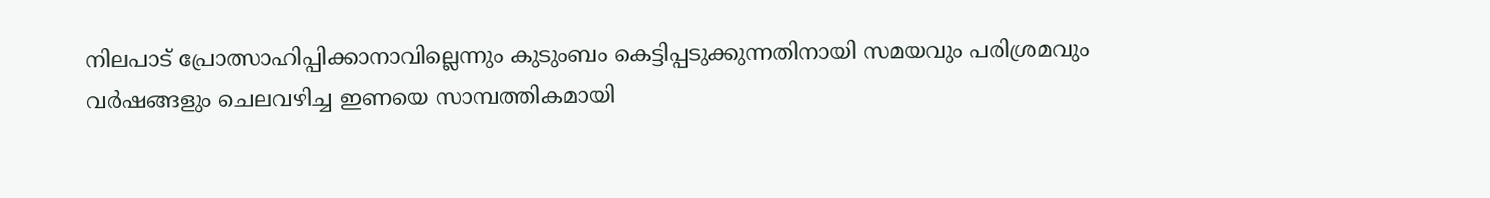നിലപാട് പ്രോത്സാഹിപ്പിക്കാനാവില്ലെന്നും കുടുംബം കെട്ടിപ്പടുക്കുന്നതിനായി സമയവും പരിശ്രമവും വര്‍ഷങ്ങളും ചെലവഴിച്ച ഇണയെ സാമ്പത്തികമായി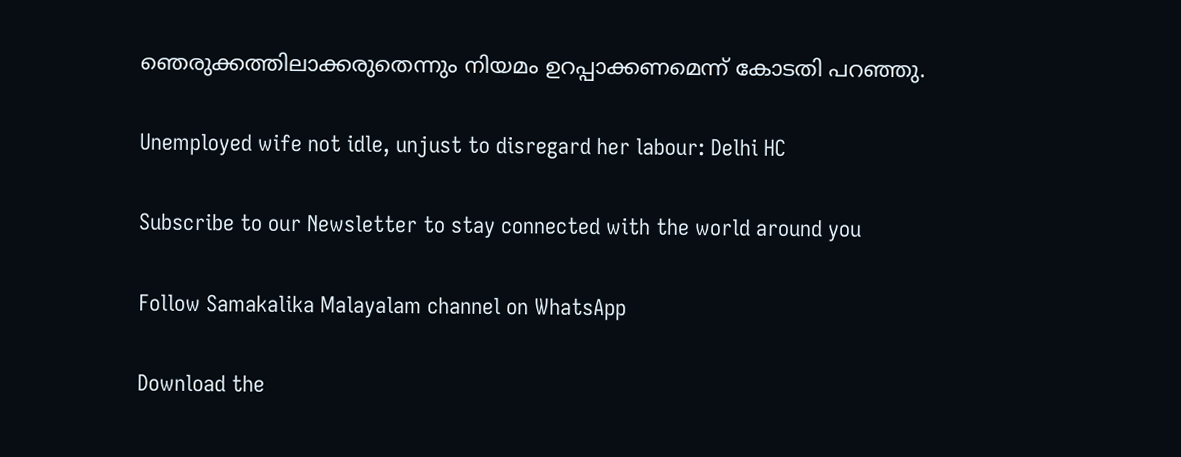ഞെരുക്കത്തിലാക്കരുതെന്നും നിയമം ഉറപ്പാക്കണമെന്ന് കോടതി പറഞ്ഞു.

Unemployed wife not idle, unjust to disregard her labour: Delhi HC

Subscribe to our Newsletter to stay connected with the world around you

Follow Samakalika Malayalam channel on WhatsApp

Download the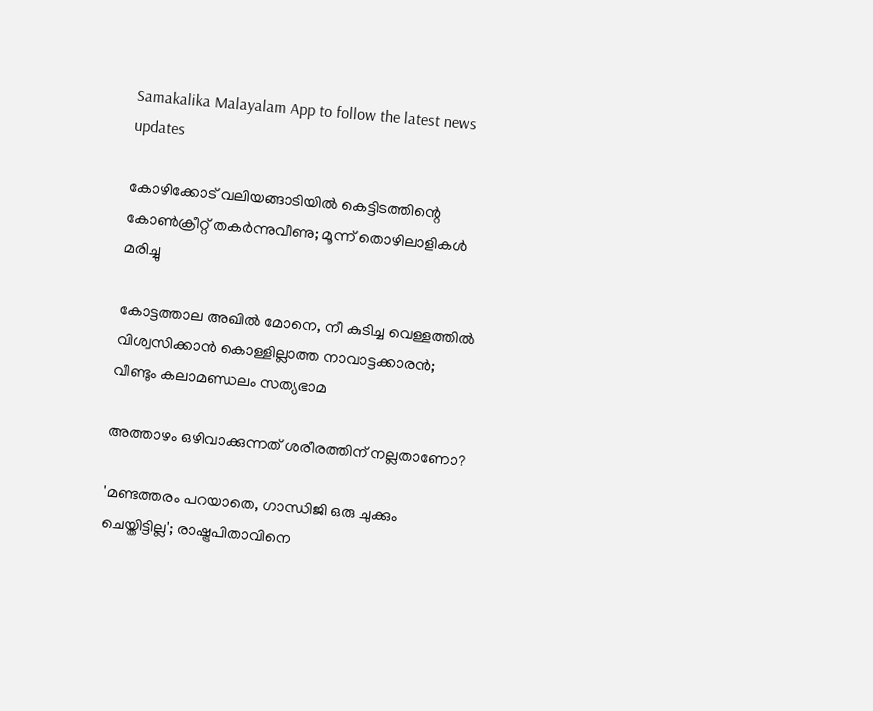Samakalika Malayalam App to follow the latest news updates

കോഴിക്കോട് വലിയങ്ങാടിയില്‍ കെട്ടിടത്തിന്റെ കോണ്‍ക്രീറ്റ് തകര്‍ന്നുവീണു; മൂന്ന് തൊഴിലാളികള്‍ മരിച്ചു

കോട്ടത്താല അഖില്‍ മോനെ, നീ കുടിച്ച വെള്ളത്തില്‍ വിശ്വസിക്കാന്‍ കൊള്ളില്ലാത്ത നാവാട്ടക്കാരന്‍; വീണ്ടും കലാമണ്ഡലം സത്യഭാമ

അത്താഴം ഒഴിവാക്കുന്നത് ശരീരത്തിന് നല്ലതാണോ?

'മണ്ടത്തരം പറയാതെ, ഗാന്ധിജി ഒരു ചുക്കും ചെയ്തിട്ടില്ല'; രാഷ്ട്രപിതാവിനെ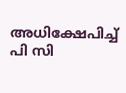അധിക്ഷേപിച്ച് പി സി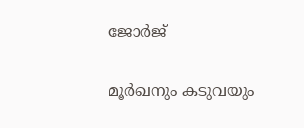ജോര്‍ജ്

മൂര്‍ഖനും കടുവയും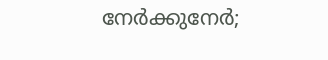നേര്‍ക്കുനേര്‍;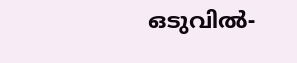ഒടുവില്‍-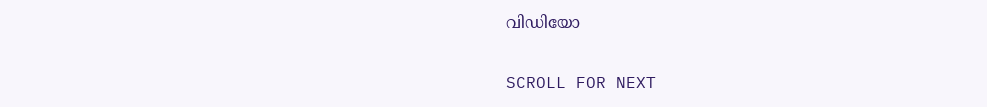വിഡിയോ

SCROLL FOR NEXT